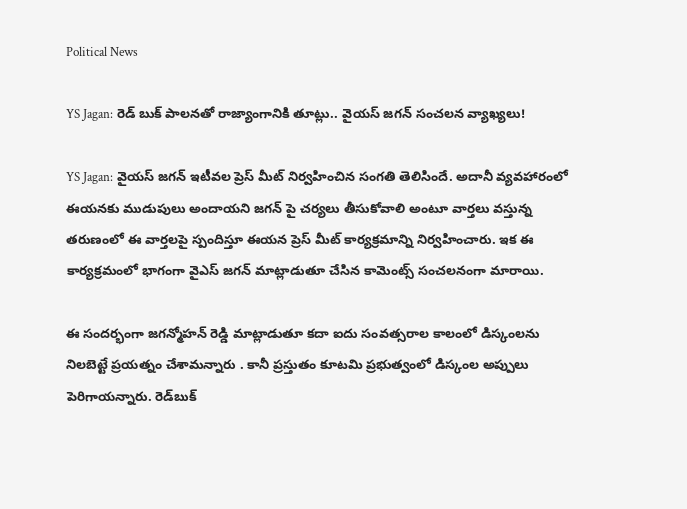Political News

YS Jagan: రెడ్ బుక్ పాలనతో రాజ్యాంగానికి తూట్లు.. వైయస్ జగన్ సంచలన వ్యాఖ్యలు!

YS Jagan: వైయస్ జగన్ ఇటీవల ప్రెస్ మీట్ నిర్వహించిన సంగతి తెలిసిందే. అదానీ వ్యవహారంలో ఈయనకు ముడుపులు అందాయని జగన్ పై చర్యలు తీసుకోవాలి అంటూ వార్తలు వస్తున్న తరుణంలో ఈ వార్తలపై స్పందిస్తూ ఈయన ప్రెస్ మీట్ కార్యక్రమాన్ని నిర్వహించారు. ఇక ఈ కార్యక్రమంలో భాగంగా వైఎస్ జగన్ మాట్లాడుతూ చేసిన కామెంట్స్ సంచలనంగా మారాయి.

ఈ సందర్భంగా జగన్మోహన్ రెడ్డి మాట్లాడుతూ కదా ఐదు సంవత్సరాల కాలంలో డిస్కంలను నిలబెట్టే ప్రయత్నం చేశామన్నారు . కానీ ప్రస్తుతం కూటమి ప్రభుత్వంలో డిస్కంల అప్పులు పెరిగాయన్నారు. రెడ్‌బుక్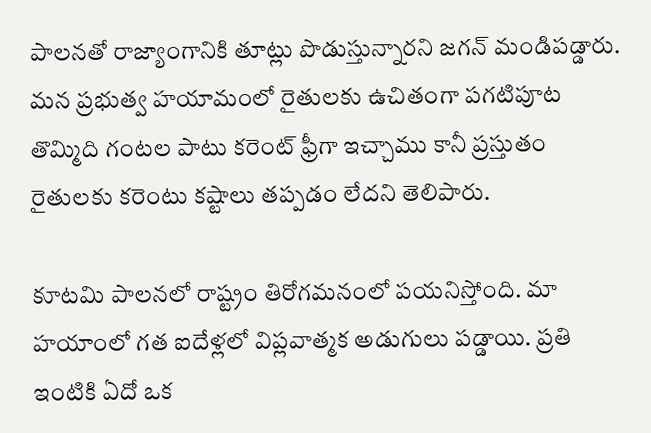పాలనతో రాజ్యాంగానికి తూట్లు పొడుస్తున్నారని జగన్ మండిపడ్డారు. మన ప్రభుత్వ హయామంలో రైతులకు ఉచితంగా పగటిపూట తొమ్మిది గంటల పాటు కరెంట్ ఫ్రీగా ఇచ్చాము కానీ ప్రస్తుతం రైతులకు కరెంటు కష్టాలు తప్పడం లేదని తెలిపారు.

కూటమి పాలనలో రాష్ట్రం తిరోగమనంలో పయనిస్తోంది. మా హయాంలో గత ఐదేళ్లలో విప్లవాత్మక అడుగులు పడ్డాయి. ప్రతి ఇంటికి ఏదో ఒక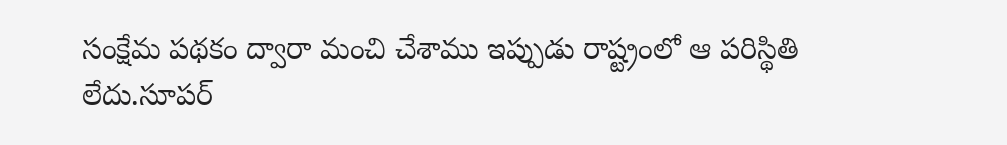సంక్షేమ పథకం ద్వారా మంచి చేశాము ఇప్పుడు రాష్ట్రంలో ఆ పరిస్థితి లేదు.సూపర్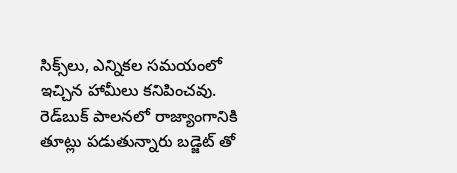సిక్స్‌లు, ఎన్నికల సమయంలో ఇచ్చిన హామీలు కనిపించవు. రెడ్‌బుక్ పాలనలో రాజ్యాంగానికి తూట్లు పడుతున్నారు బడ్జెట్ తో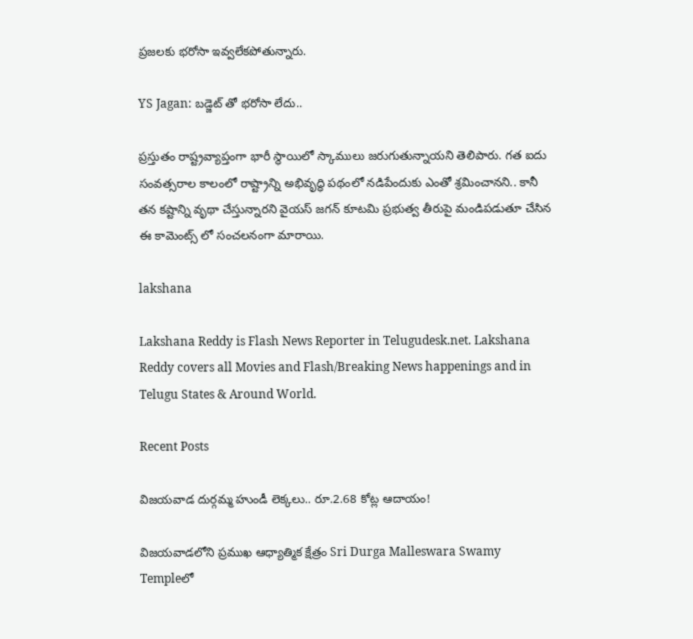ప్రజలకు భరోసా ఇవ్వలేకపోతున్నారు.

YS Jagan: బడ్జెట్ తో భరోసా లేదు..

ప్రస్తుతం రాష్ట్రవ్యాప్తంగా భారీ స్థాయిలో స్కాములు జరుగుతున్నాయని తెలిపారు. గత ఐదు సంవత్సరాల కాలంలో రాష్ట్రాన్ని అభివృద్ధి పథంలో నడిపేందుకు ఎంతో శ్రమించానని.. కానీ తన కష్టాన్ని వృథా చేస్తున్నారని వైయస్ జగన్ కూటమి ప్రభుత్వ తీరుపై మండిపడుతూ చేసిన ఈ కామెంట్స్ లో సంచలనంగా మారాయి.

lakshana

Lakshana Reddy is Flash News Reporter in Telugudesk.net. Lakshana Reddy covers all Movies and Flash/Breaking News happenings and in Telugu States & Around World.

Recent Posts

విజయవాడ దుర్గమ్మ హుండీ లెక్కలు.. రూ.2.68 కోట్ల ఆదాయం!

విజయవాడలోని ప్రముఖ ఆధ్యాత్మిక క్షేత్రం Sri Durga Malleswara Swamy Templeలో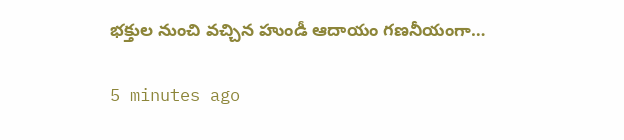భక్తుల నుంచి వచ్చిన హుండీ ఆదాయం గణనీయంగా…

5 minutes ago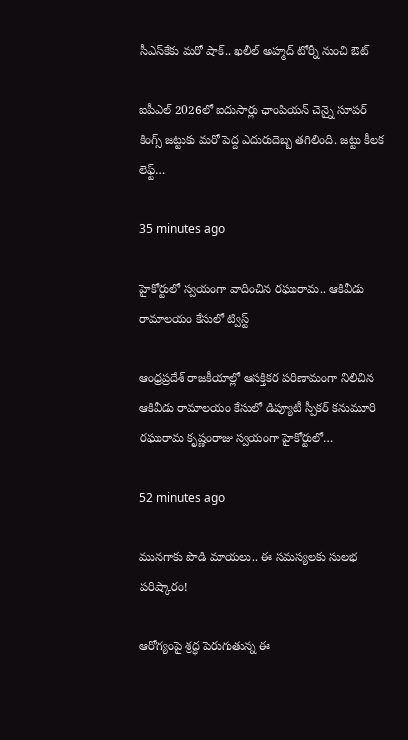సీఎస్‌కేకు మరో షాక్.. ఖలీల్ అహ్మద్ టోర్నీ నుంచి ఔట్

ఐపీఎల్ 2026లో ఐదుసార్లు ఛాంపియన్ చెన్నై సూపర్ కింగ్స్ జట్టుకు మరో పెద్ద ఎదురుదెబ్బ తగిలింది. జట్టు కీలక లెఫ్ట్…

35 minutes ago

హైకోర్టులో స్వయంగా వాదించిన రఘురామ.. ఆకివీడు రామాలయం కేసులో ట్విస్ట్

ఆంధ్రప్రదేశ్ రాజకీయాల్లో ఆసక్తికర పరిణామంగా నిలిచిన ఆకివీడు రామాలయం కేసులో డిప్యూటీ స్పీకర్ కనుమూరి రఘురామ కృష్ణంరాజు స్వయంగా హైకోర్టులో…

52 minutes ago

మునగాకు పొడి మాయలు.. ఈ సమస్యలకు సులభ పరిష్కారం!

ఆరోగ్యంపై శ్రద్ధ పెరుగుతున్న ఈ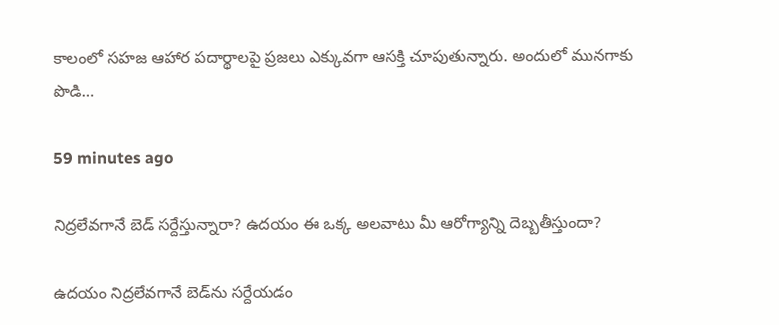కాలంలో సహజ ఆహార పదార్థాలపై ప్రజలు ఎక్కువగా ఆసక్తి చూపుతున్నారు. అందులో మునగాకు పొడి…

59 minutes ago

నిద్రలేవగానే బెడ్ సర్దేస్తున్నారా? ఉదయం ఈ ఒక్క అలవాటు మీ ఆరోగ్యాన్ని దెబ్బతీస్తుందా?

ఉదయం నిద్రలేవగానే బెడ్‌ను సర్దేయడం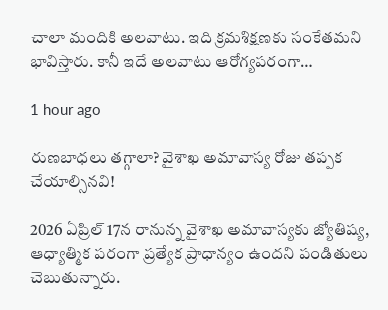చాలా మందికి అలవాటు. ఇది క్రమశిక్షణకు సంకేతమని భావిస్తారు. కానీ ఇదే అలవాటు ఆరోగ్యపరంగా…

1 hour ago

రుణబాధలు తగ్గాలా? వైశాఖ అమావాస్య రోజు తప్పక చేయాల్సినవి!

2026 ఏప్రిల్ 17న రానున్న వైశాఖ అమావాస్యకు జ్యోతిష్య, ఆధ్యాత్మిక పరంగా ప్రత్యేక ప్రాధాన్యం ఉందని పండితులు చెబుతున్నారు.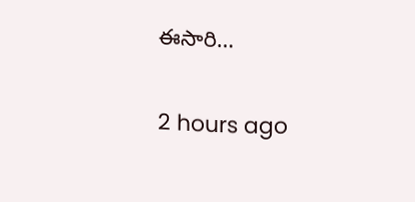ఈసారి…

2 hours ago